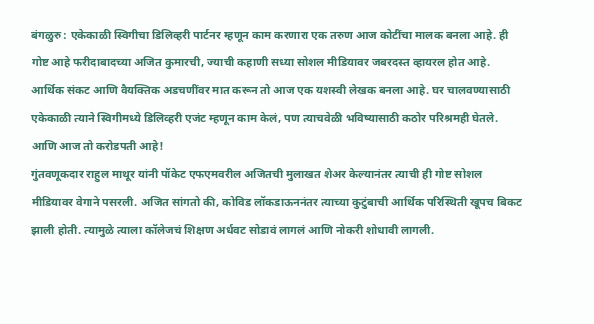बंगळुरु : एकेकाळी स्विगीचा डिलिव्हरी पार्टनर म्हणून काम करणारा एक तरुण आज कोटींचा मालक बनला आहे. ही गोष्ट आहे फरीदाबादच्या अजित कुमारची, ज्याची कहाणी सध्या सोशल मीडियावर जबरदस्त व्हायरल होत आहे. आर्थिक संकट आणि वैयक्तिक अडचणींवर मात करून तो आज एक यशस्वी लेखक बनला आहे. घर चालवण्यासाठी एकेकाळी त्याने स्विगीमध्ये डिलिव्हरी एजंट म्हणून काम केलं, पण त्याचवेळी भविष्यासाठी कठोर परिश्रमही घेतले. आणि आज तो करोडपती आहे!
गुंतवणूकदार राहुल माथूर यांनी पॉकेट एफएमवरील अजितची मुलाखत शेअर केल्यानंतर त्याची ही गोष्ट सोशल मीडियावर वेगाने पसरली. अजित सांगतो की, कोविड लॉकडाऊननंतर त्याच्या कुटुंबाची आर्थिक परिस्थिती खूपच बिकट झाली होती. त्यामुळे त्याला कॉलेजचं शिक्षण अर्धवट सोडावं लागलं आणि नोकरी शोधावी लागली.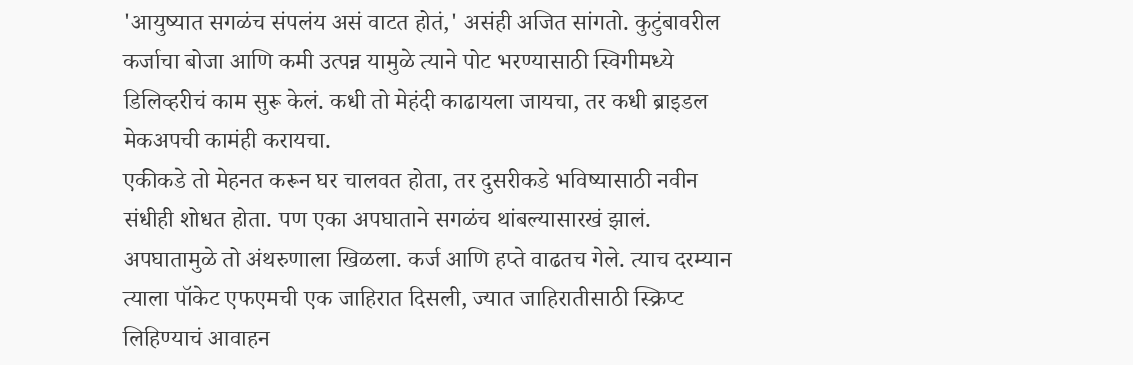'आयुष्यात सगळंच संपलंय असं वाटत होतं,' असंही अजित सांगतो. कुटुंबावरील कर्जाचा बोजा आणि कमी उत्पन्न यामुळे त्याने पोट भरण्यासाठी स्विगीमध्ये डिलिव्हरीचं काम सुरू केलं. कधी तो मेहंदी काढायला जायचा, तर कधी ब्राइडल मेकअपची कामंही करायचा.
एकीकडे तो मेहनत करून घर चालवत होता, तर दुसरीकडे भविष्यासाठी नवीन संधीही शोधत होता. पण एका अपघाताने सगळंच थांबल्यासारखं झालं. अपघातामुळे तो अंथरुणाला खिळला. कर्ज आणि हप्ते वाढतच गेले. त्याच दरम्यान त्याला पॉकेट एफएमची एक जाहिरात दिसली, ज्यात जाहिरातीसाठी स्क्रिप्ट लिहिण्याचं आवाहन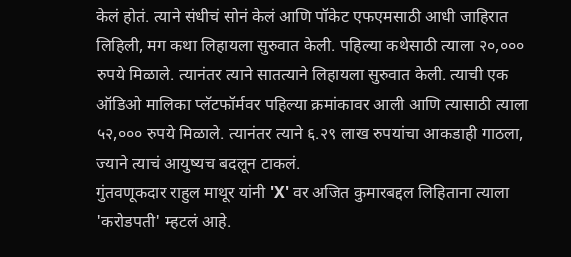केलं होतं. त्याने संधीचं सोनं केलं आणि पॉकेट एफएमसाठी आधी जाहिरात लिहिली, मग कथा लिहायला सुरुवात केली. पहिल्या कथेसाठी त्याला २०,००० रुपये मिळाले. त्यानंतर त्याने सातत्याने लिहायला सुरुवात केली. त्याची एक ऑडिओ मालिका प्लॅटफॉर्मवर पहिल्या क्रमांकावर आली आणि त्यासाठी त्याला ५२,००० रुपये मिळाले. त्यानंतर त्याने ६.२९ लाख रुपयांचा आकडाही गाठला, ज्याने त्याचं आयुष्यच बदलून टाकलं.
गुंतवणूकदार राहुल माथूर यांनी 'X' वर अजित कुमारबद्दल लिहिताना त्याला 'करोडपती' म्हटलं आहे.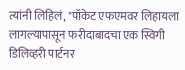त्यांनी लिहिलं, "पॉकेट एफएमवर लिहायला लागल्यापासून फरीदाबादचा एक स्विगी डिलिव्हरी पार्टनर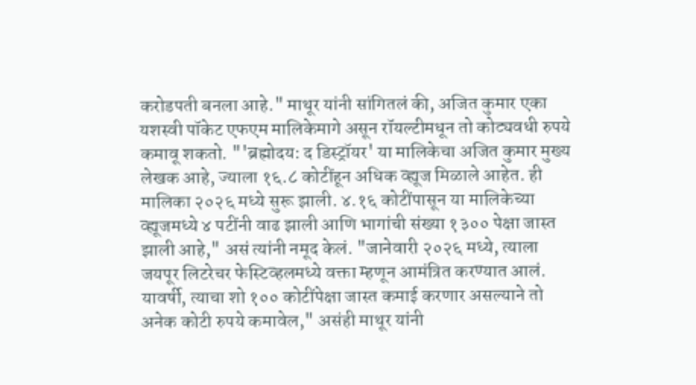करोडपती बनला आहे." माथूर यांनी सांगितलं की, अजित कुमार एका यशस्वी पॉकेट एफएम मालिकेमागे असून रॉयल्टीमधून तो कोट्यवधी रुपये कमावू शकतो. "'ब्रह्मोदय: द डिस्ट्रॉयर' या मालिकेचा अजित कुमार मुख्य लेखक आहे, ज्याला १६.८ कोटींहून अधिक व्ह्यूज मिळाले आहेत. ही मालिका २०२६ मध्ये सुरू झाली. ४.१६ कोटींपासून या मालिकेच्या व्ह्यूजमध्ये ४ पटींनी वाढ झाली आणि भागांची संख्या १३०० पेक्षा जास्त झाली आहे," असं त्यांनी नमूद केलं. "जानेवारी २०२६ मध्ये, त्याला जयपूर लिटरेचर फेस्टिव्हलमध्ये वक्ता म्हणून आमंत्रित करण्यात आलं. यावर्षी, त्याचा शो १०० कोटींपेक्षा जास्त कमाई करणार असल्याने तो अनेक कोटी रुपये कमावेल," असंही माथूर यांनी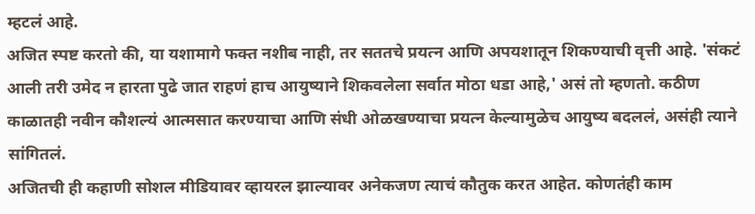म्हटलं आहे.
अजित स्पष्ट करतो की, या यशामागे फक्त नशीब नाही, तर सततचे प्रयत्न आणि अपयशातून शिकण्याची वृत्ती आहे. 'संकटं आली तरी उमेद न हारता पुढे जात राहणं हाच आयुष्याने शिकवलेला सर्वात मोठा धडा आहे,' असं तो म्हणतो. कठीण काळातही नवीन कौशल्यं आत्मसात करण्याचा आणि संधी ओळखण्याचा प्रयत्न केल्यामुळेच आयुष्य बदललं, असंही त्याने सांगितलं.
अजितची ही कहाणी सोशल मीडियावर व्हायरल झाल्यावर अनेकजण त्याचं कौतुक करत आहेत. कोणतंही काम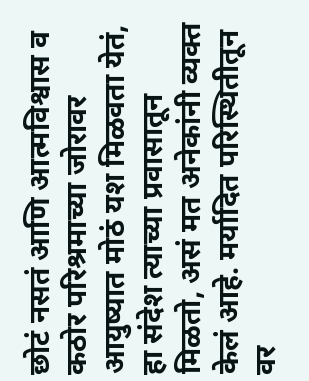छोटं नसतं आणि आत्मविश्वास व कठोर परिश्रमाच्या जोरावर आयुष्यात मोठं यश मिळवता येतं, हा संदेश त्याच्या प्रवासातून मिळतो, असं मत अनेकांनी व्यक्त केलं आहे. मर्यादित परिस्थितीतून वर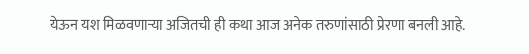येऊन यश मिळवणाऱ्या अजितची ही कथा आज अनेक तरुणांसाठी प्रेरणा बनली आहे.